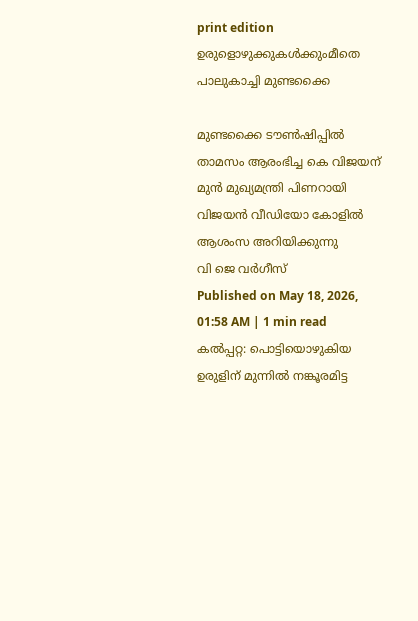print edition ഉരുളൊഴുക്കുകൾക്കുംമീതെ പാലുകാച്ചി മുണ്ടക്കൈ

മുണ്ടക്കൈ ടൗൺഷിപ്പിൽ താമസം ആരംഭിച്ച കെ വിജയന് മുൻ മുഖ്യമന്ത്രി പിണറായി വിജയൻ വീഡിയോ കോളിൽ ആശംസ അറിയിക്കുന്നു
വി ജെ വർഗീസ്
Published on May 18, 2026, 01:58 AM | 1 min read
കൽപ്പറ്റ: പൊട്ടിയൊഴുകിയ ഉരുളിന് മുന്നിൽ നങ്കൂരമിട്ട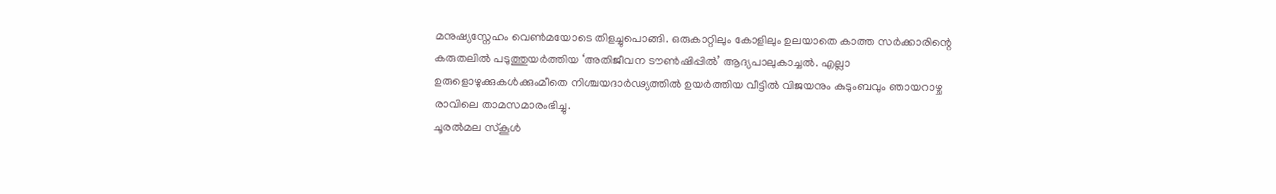മനുഷ്യസ്നേഹം വെൺമയോടെ തിളച്ചുപൊങ്ങി. ഒരുകാറ്റിലും കോളിലും ഉലയാതെ കാത്ത സർക്കാരിന്റെ കരുതലിൽ പടുത്തുയർത്തിയ ‘അതിജീവന ടൗൺഷിപ്പിൽ’ ആദ്യപാലുകാച്ചൽ. എല്ലാ ഉരുളൊഴുക്കുകൾക്കുംമീതെ നിശ്ചയദാർഢ്യത്തിൽ ഉയർത്തിയ വീട്ടിൽ വിജയനും കുടുംബവും ഞായറാഴ്ച രാവിലെ താമസമാരംഭിച്ചു.
ചൂരൽമല സ്കൂൾ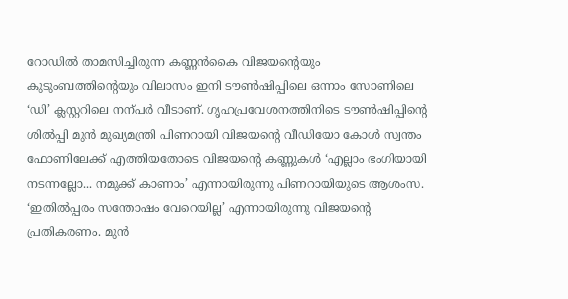റോഡിൽ താമസിച്ചിരുന്ന കണ്ണൻകൈ വിജയന്റെയും കുടുംബത്തിന്റെയും വിലാസം ഇനി ടൗൺഷിപ്പിലെ ഒന്നാം സോണിലെ ‘ഡി’ ക്ലസ്റ്ററിലെ നന്പർ വീടാണ്. ഗൃഹപ്രവേശനത്തിനിടെ ടൗൺഷിപ്പിന്റെ ശിൽപ്പി മുൻ മുഖ്യമന്ത്രി പിണറായി വിജയന്റെ വീഡിയോ കോൾ സ്വന്തം ഫോണിലേക്ക് എത്തിയതോടെ വിജയന്റെ കണ്ണുകൾ ‘എല്ലാം ഭംഗിയായി നടന്നല്ലോ... നമുക്ക് കാണാം’ എന്നായിരുന്നു പിണറായിയുടെ ആശംസ. ‘ഇതിൽപ്പരം സന്തോഷം വേറെയില്ല’ എന്നായിരുന്നു വിജയന്റെ പ്രതികരണം. മുൻ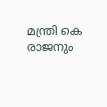മന്ത്രി കെ രാജനും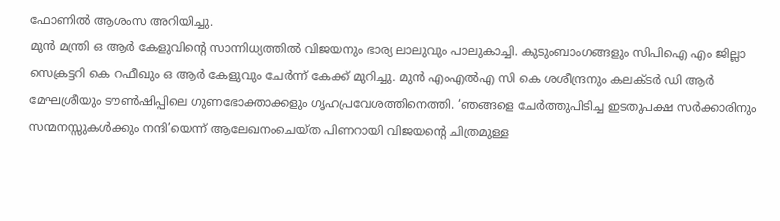ഫോണിൽ ആശംസ അറിയിച്ചു.
മുൻ മന്ത്രി ഒ ആർ കേളുവിന്റെ സാന്നിധ്യത്തിൽ വിജയനും ഭാര്യ ലാലുവും പാലുകാച്ചി. കുടുംബാംഗങ്ങളും സിപിഐ എം ജില്ലാ സെക്രട്ടറി കെ റഫീഖും ഒ ആർ കേളുവും ചേർന്ന് കേക്ക് മുറിച്ചു. മുൻ എംഎൽഎ സി കെ ശശീന്ദ്രനും കലക്ടർ ഡി ആർ മേഘശ്രീയും ടൗൺഷിപ്പിലെ ഗുണഭോക്താക്കളും ഗൃഹപ്രവേശത്തിനെത്തി. ‘ഞങ്ങളെ ചേർത്തുപിടിച്ച ഇടതുപക്ഷ സർക്കാരിനും സന്മനസ്സുകൾക്കും നന്ദി’യെന്ന് ആലേഖനംചെയ്ത പിണറായി വിജയന്റെ ചിത്രമുള്ള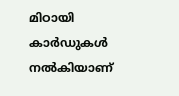മിഠായി കാർഡുകൾ നൽകിയാണ്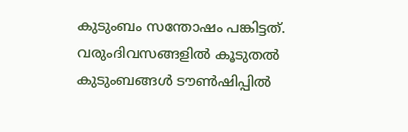കുടുംബം സന്തോഷം പങ്കിട്ടത്. വരുംദിവസങ്ങളിൽ കൂടുതൽ കുടുംബങ്ങൾ ടൗൺഷിപ്പിൽ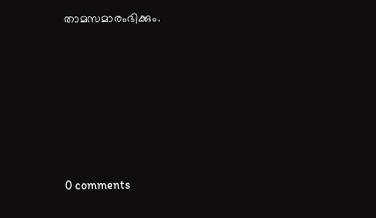താമസമാരംഭിക്കും.










0 comments